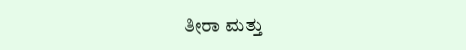ತೀರಾ ಮತ್ತು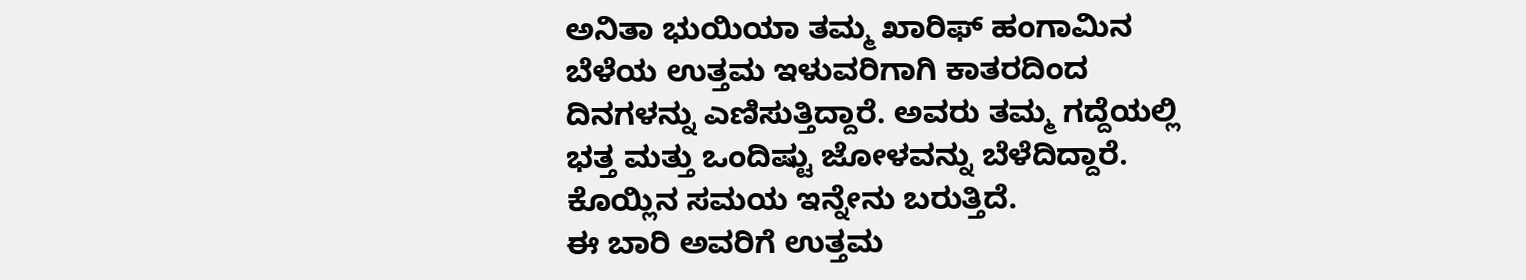ಅನಿತಾ ಭುಯಿಯಾ ತಮ್ಮ ಖಾರಿಫ್ ಹಂಗಾಮಿನ ಬೆಳೆಯ ಉತ್ತಮ ಇಳುವರಿಗಾಗಿ ಕಾತರದಿಂದ ದಿನಗಳನ್ನು ಎಣಿಸುತ್ತಿದ್ದಾರೆ. ಅವರು ತಮ್ಮ ಗದ್ದೆಯಲ್ಲಿ ಭತ್ತ ಮತ್ತು ಒಂದಿಷ್ಟು ಜೋಳವನ್ನು ಬೆಳೆದಿದ್ದಾರೆ. ಕೊಯ್ಲಿನ ಸಮಯ ಇನ್ನೇನು ಬರುತ್ತಿದೆ.
ಈ ಬಾರಿ ಅವರಿಗೆ ಉತ್ತಮ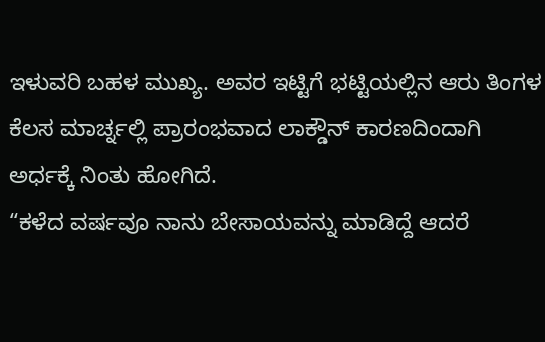ಇಳುವರಿ ಬಹಳ ಮುಖ್ಯ. ಅವರ ಇಟ್ಟಿಗೆ ಭಟ್ಟಿಯಲ್ಲಿನ ಆರು ತಿಂಗಳ ಕೆಲಸ ಮಾರ್ಚ್ನಲ್ಲಿ ಪ್ರಾರಂಭವಾದ ಲಾಕ್ಡೌನ್ ಕಾರಣದಿಂದಾಗಿ ಅರ್ಧಕ್ಕೆ ನಿಂತು ಹೋಗಿದೆ.
“ಕಳೆದ ವರ್ಷವೂ ನಾನು ಬೇಸಾಯವನ್ನು ಮಾಡಿದ್ದೆ ಆದರೆ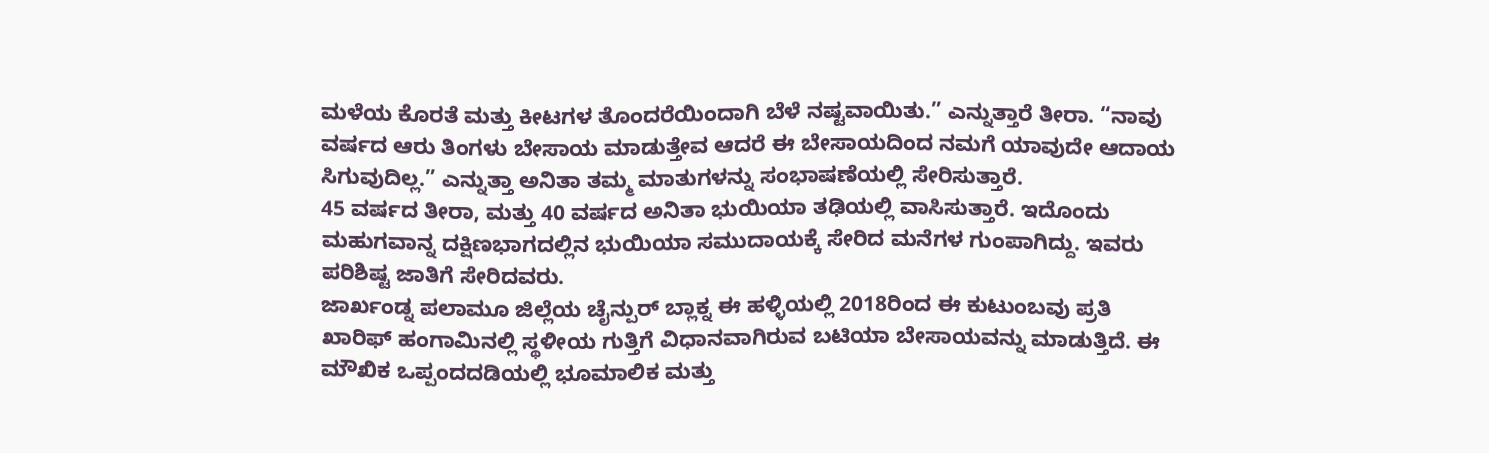ಮಳೆಯ ಕೊರತೆ ಮತ್ತು ಕೀಟಗಳ ತೊಂದರೆಯಿಂದಾಗಿ ಬೆಳೆ ನಷ್ಟವಾಯಿತು.” ಎನ್ನುತ್ತಾರೆ ತೀರಾ. “ನಾವು ವರ್ಷದ ಆರು ತಿಂಗಳು ಬೇಸಾಯ ಮಾಡುತ್ತೇವ ಆದರೆ ಈ ಬೇಸಾಯದಿಂದ ನಮಗೆ ಯಾವುದೇ ಆದಾಯ ಸಿಗುವುದಿಲ್ಲ.” ಎನ್ನುತ್ತಾ ಅನಿತಾ ತಮ್ಮ ಮಾತುಗಳನ್ನು ಸಂಭಾಷಣೆಯಲ್ಲಿ ಸೇರಿಸುತ್ತಾರೆ.
45 ವರ್ಷದ ತೀರಾ, ಮತ್ತು 40 ವರ್ಷದ ಅನಿತಾ ಭುಯಿಯಾ ತಢಿಯಲ್ಲಿ ವಾಸಿಸುತ್ತಾರೆ. ಇದೊಂದು ಮಹುಗವಾನ್ನ ದಕ್ಷಿಣಭಾಗದಲ್ಲಿನ ಭುಯಿಯಾ ಸಮುದಾಯಕ್ಕೆ ಸೇರಿದ ಮನೆಗಳ ಗುಂಪಾಗಿದ್ದು. ಇವರು ಪರಿಶಿಷ್ಟ ಜಾತಿಗೆ ಸೇರಿದವರು.
ಜಾರ್ಖಂಡ್ನ ಪಲಾಮೂ ಜಿಲ್ಲೆಯ ಚೈನ್ಪುರ್ ಬ್ಲಾಕ್ನ ಈ ಹಳ್ಳಿಯಲ್ಲಿ 2018ರಿಂದ ಈ ಕುಟುಂಬವು ಪ್ರತಿ ಖಾರಿಫ್ ಹಂಗಾಮಿನಲ್ಲಿ ಸ್ಥಳೀಯ ಗುತ್ತಿಗೆ ವಿಧಾನವಾಗಿರುವ ಬಟಿಯಾ ಬೇಸಾಯವನ್ನು ಮಾಡುತ್ತಿದೆ. ಈ ಮೌಖಿಕ ಒಪ್ಪಂದದಡಿಯಲ್ಲಿ ಭೂಮಾಲಿಕ ಮತ್ತು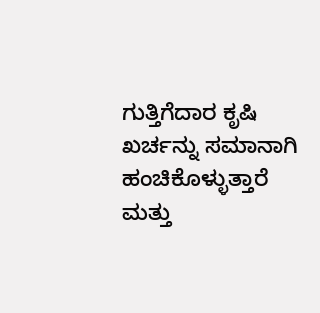ಗುತ್ತಿಗೆದಾರ ಕೃಷಿ ಖರ್ಚನ್ನು ಸಮಾನಾಗಿ ಹಂಚಿಕೊಳ್ಳುತ್ತಾರೆ ಮತ್ತು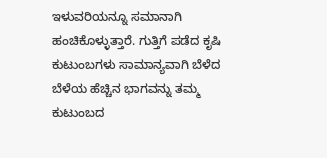ಇಳುವರಿಯನ್ನೂ ಸಮಾನಾಗಿ ಹಂಚಿಕೊಳ್ಳುತ್ತಾರೆ. ಗುತ್ತಿಗೆ ಪಡೆದ ಕೃಷಿ ಕುಟುಂಬಗಳು ಸಾಮಾನ್ಯವಾಗಿ ಬೆಳೆದ ಬೆಳೆಯ ಹೆಚ್ಚಿನ ಭಾಗವನ್ನು ತಮ್ಮ ಕುಟುಂಬದ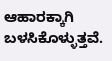ಆಹಾರಕ್ಕಾಗಿ ಬಳಸಿಕೊಳ್ಳುತ್ತವೆ.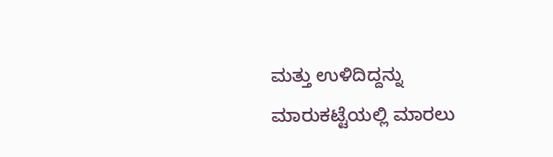ಮತ್ತು ಉಳಿದಿದ್ದನ್ನು ಮಾರುಕಟ್ಟೆಯಲ್ಲಿ ಮಾರಲು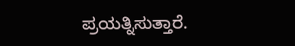ಪ್ರಯತ್ನಿಸುತ್ತಾರೆ.